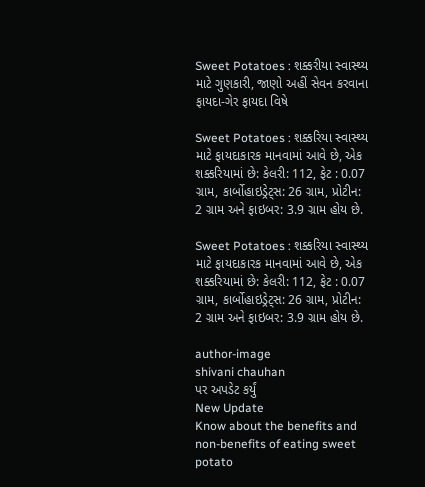Sweet Potatoes : શક્કરીયા સ્વાસ્થ્ય માટે ગુણકારી, જાણો અહીં સેવન કરવાના ફાયદા-ગેર ફાયદા વિષે

Sweet Potatoes : શક્કરિયા સ્વાસ્થ્ય માટે ફાયદાકારક માનવામાં આવે છે, એક શક્કરિયામાં છે: કેલરી: 112, ફેટ : 0.07 ગ્રામ, કાર્બોહાઇડ્રેટ્સ: 26 ગ્રામ, પ્રોટીન: 2 ગ્રામ અને ફાઇબર: 3.9 ગ્રામ હોય છે.

Sweet Potatoes : શક્કરિયા સ્વાસ્થ્ય માટે ફાયદાકારક માનવામાં આવે છે, એક શક્કરિયામાં છે: કેલરી: 112, ફેટ : 0.07 ગ્રામ, કાર્બોહાઇડ્રેટ્સ: 26 ગ્રામ, પ્રોટીન: 2 ગ્રામ અને ફાઇબર: 3.9 ગ્રામ હોય છે.

author-image
shivani chauhan
પર અપડેટ કર્યું
New Update
Know about the benefits and non-benefits of eating sweet potato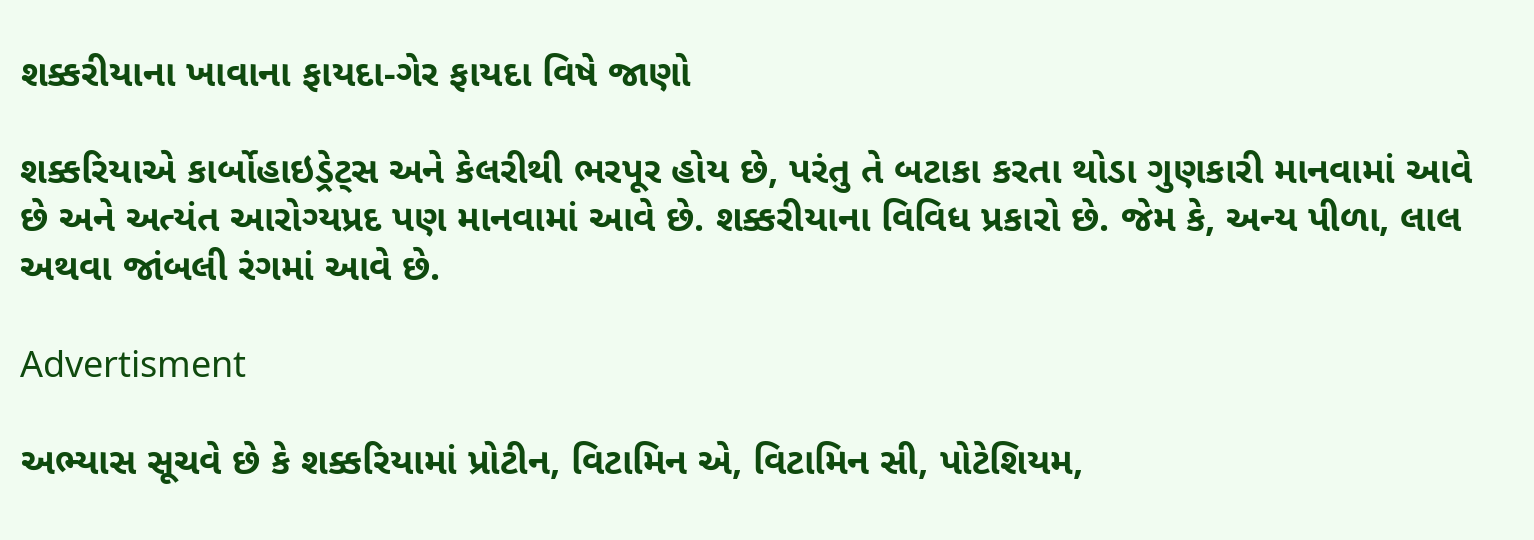શક્કરીયાના ખાવાના ફાયદા-ગેર ફાયદા વિષે જાણો

શક્કરિયાએ કાર્બોહાઇડ્રેટ્સ અને કેલરીથી ભરપૂર હોય છે, પરંતુ તે બટાકા કરતા થોડા ગુણકારી માનવામાં આવે છે અને અત્યંત આરોગ્યપ્રદ પણ માનવામાં આવે છે. શક્કરીયાના વિવિધ પ્રકારો છે. જેમ કે, અન્ય પીળા, લાલ અથવા જાંબલી રંગમાં આવે છે.

Advertisment

અભ્યાસ સૂચવે છે કે શક્કરિયામાં પ્રોટીન, વિટામિન એ, વિટામિન સી, પોટેશિયમ,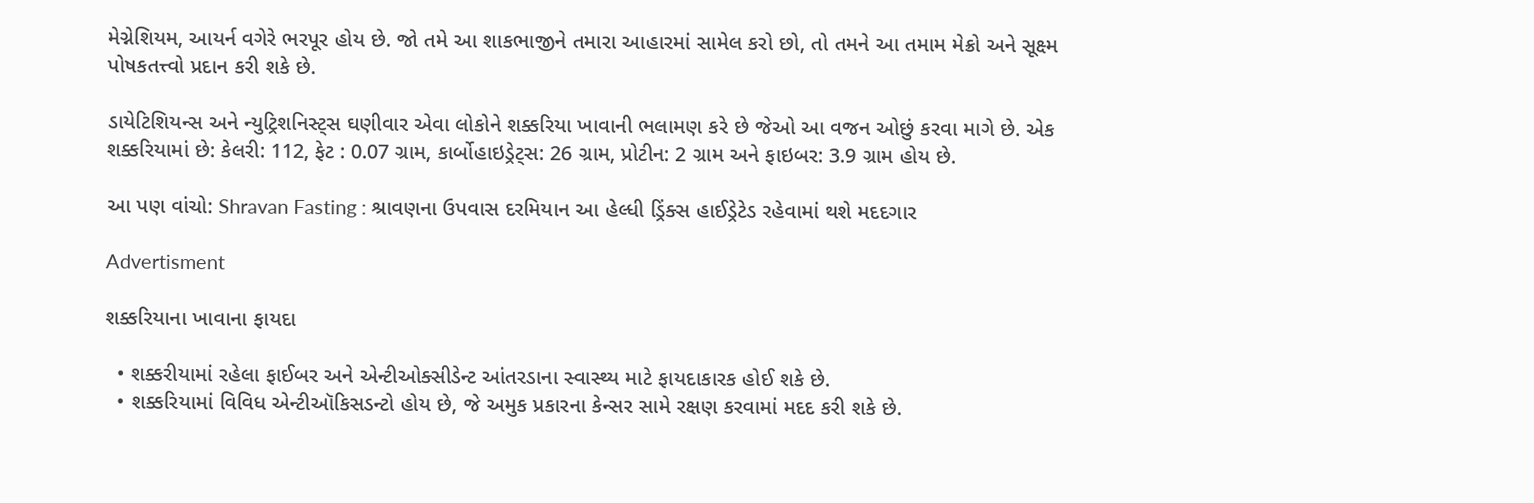મેગ્નેશિયમ, આયર્ન વગેરે ભરપૂર હોય છે. જો તમે આ શાકભાજીને તમારા આહારમાં સામેલ કરો છો, તો તમને આ તમામ મેક્રો અને સૂક્ષ્મ પોષકતત્ત્વો પ્રદાન કરી શકે છે.

ડાયેટિશિયન્સ અને ન્યુટ્રિશનિસ્ટ્સ ઘણીવાર એવા લોકોને શક્કરિયા ખાવાની ભલામણ કરે છે જેઓ આ વજન ઓછું કરવા માગે છે. એક શક્કરિયામાં છે: કેલરી: 112, ફેટ : 0.07 ગ્રામ, કાર્બોહાઇડ્રેટ્સ: 26 ગ્રામ, પ્રોટીન: 2 ગ્રામ અને ફાઇબર: 3.9 ગ્રામ હોય છે.

આ પણ વાંચો: Shravan Fasting : શ્રાવણના ઉપવાસ દરમિયાન આ હેલ્ધી ડ્રિંક્સ હાઈડ્રેટેડ રહેવામાં થશે મદદગાર

Advertisment

શક્કરિયાના ખાવાના ફાયદા

  • શક્કરીયામાં રહેલા ફાઈબર અને એન્ટીઓક્સીડેન્ટ આંતરડાના સ્વાસ્થ્ય માટે ફાયદાકારક હોઈ શકે છે.
  • શક્કરિયામાં વિવિધ એન્ટીઑકિસડન્ટો હોય છે, જે અમુક પ્રકારના કેન્સર સામે રક્ષણ કરવામાં મદદ કરી શકે છે.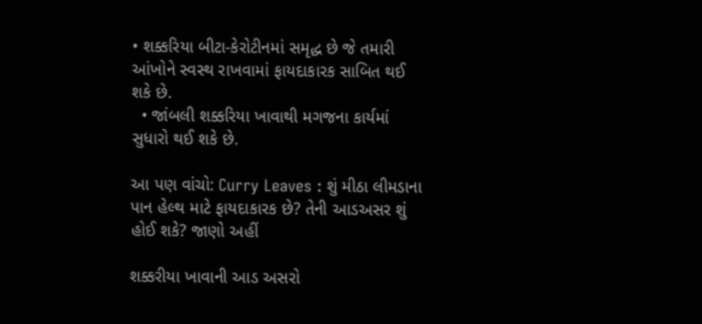• શક્કરિયા બીટા-કેરોટીનમાં સમૃદ્ધ છે જે તમારી આંખોને સ્વસ્થ રાખવામાં ફાયદાકારક સાબિત થઈ શકે છે.
  • જાંબલી શક્કરિયા ખાવાથી મગજના કાર્યમાં સુધારો થઈ શકે છે.

આ પણ વાંચો: Curry Leaves : શું મીઠા લીમડાના પાન હેલ્થ માટે ફાયદાકારક છે? તેની આડઅસર શું હોઈ શકે? જાણો અહીં

શક્કરીયા ખાવાની આડ અસરો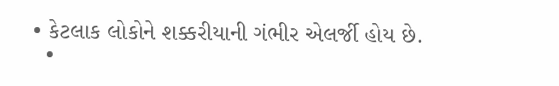• કેટલાક લોકોને શક્કરીયાની ગંભીર એલર્જી હોય છે.
  •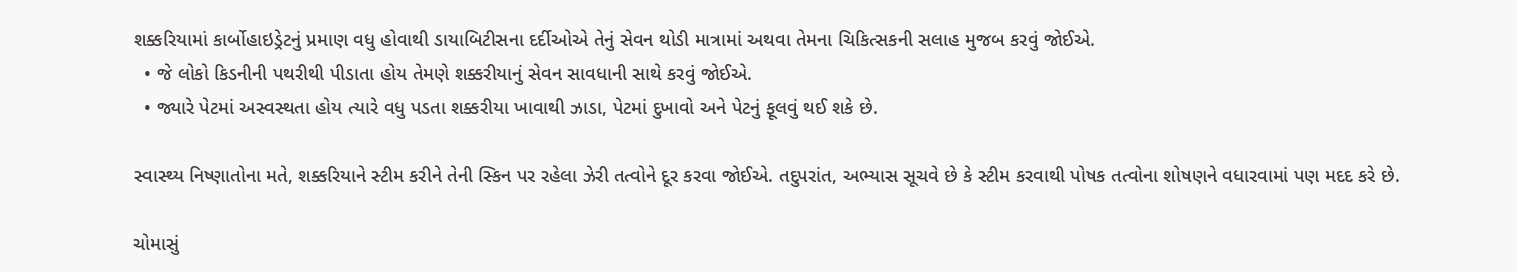શક્કરિયામાં કાર્બોહાઇડ્રેટનું પ્રમાણ વધુ હોવાથી ડાયાબિટીસના દર્દીઓએ તેનું સેવન થોડી માત્રામાં અથવા તેમના ચિકિત્સકની સલાહ મુજબ કરવું જોઈએ.
  • જે લોકો કિડનીની પથરીથી પીડાતા હોય તેમણે શક્કરીયાનું સેવન સાવધાની સાથે કરવું જોઈએ.
  • જ્યારે પેટમાં અસ્વસ્થતા હોય ત્યારે વધુ પડતા શક્કરીયા ખાવાથી ઝાડા, પેટમાં દુખાવો અને પેટનું ફૂલવું થઈ શકે છે.

સ્વાસ્થ્ય નિષ્ણાતોના મતે, શક્કરિયાને સ્ટીમ કરીને તેની સ્કિન પર રહેલા ઝેરી તત્વોને દૂર કરવા જોઈએ. તદુપરાંત, અભ્યાસ સૂચવે છે કે સ્ટીમ કરવાથી પોષક તત્વોના શોષણને વધારવામાં પણ મદદ કરે છે.

ચોમાસું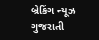બ્રેકિંગ ન્યૂઝ ગુજરાતી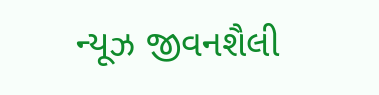ન્યૂઝ જીવનશૈલી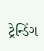ટ્રેન્ડિંગ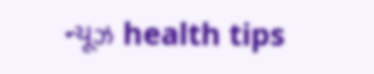ન્યૂઝ health tips